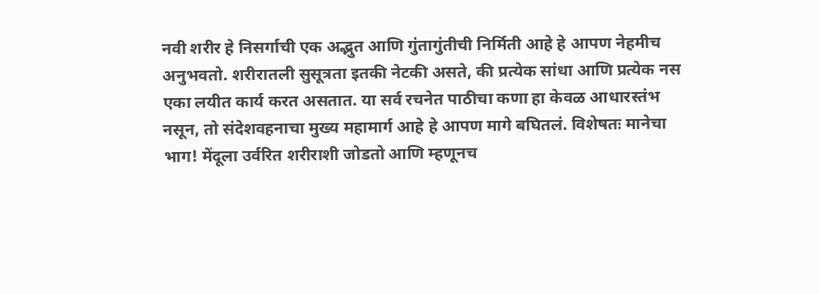नवी शरीर हे निसर्गाची एक अद्भुत आणि गुंतागुंतीची निर्मिती आहे हे आपण नेहमीच अनुभवतो. शरीरातली सुसूत्रता इतकी नेटकी असते, की प्रत्येक सांधा आणि प्रत्येक नस एका लयीत कार्य करत असतात. या सर्व रचनेत पाठीचा कणा हा केवळ आधारस्तंभ नसून, तो संदेशवहनाचा मुख्य महामार्ग आहे हे आपण मागे बघितलं. विशेषतः मानेचा भाग! मेंदूला उर्वरित शरीराशी जोडतो आणि म्हणूनच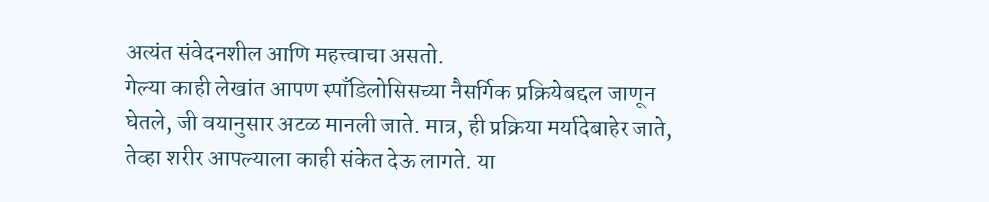अत्यंत संवेदनशील आणि महत्त्वाचा असतो.
गेल्या काही लेखांत आपण स्पाँडिलोसिसच्या नैसर्गिक प्रक्रियेबद्दल जाणून घेतले, जी वयानुसार अटळ मानली जाते. मात्र, ही प्रक्रिया मर्यादेबाहेर जाते, तेव्हा शरीर आपल्याला काही संकेत देऊ लागते. या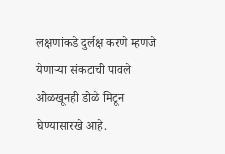लक्षणांकडे दुर्लक्ष करणे म्हणजे येणाऱ्या संकटाची पावले ओळखूनही डोळे मिटून घेण्यासारखे आहे.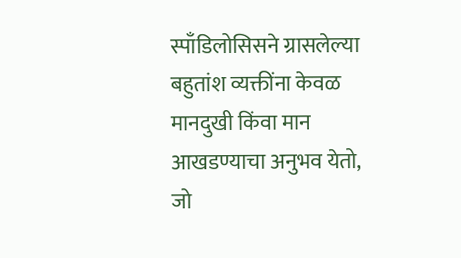स्पाँडिलोसिसने ग्रासलेल्या बहुतांश व्यक्तींना केवळ मानदुखी किंवा मान आखडण्याचा अनुभव येतो, जो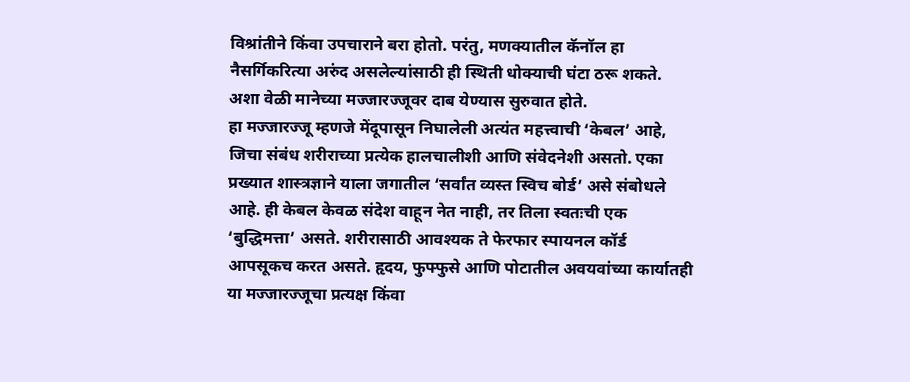विश्रांतीने किंवा उपचाराने बरा होतो. परंतु, मणक्यातील कॅनॉल हा नैसर्गिकरित्या अरुंद असलेल्यांसाठी ही स्थिती धोक्याची घंटा ठरू शकते. अशा वेळी मानेच्या मज्जारज्जूवर दाब येण्यास सुरुवात होते.
हा मज्जारज्जू म्हणजे मेंदूपासून निघालेली अत्यंत महत्त्वाची ‘केबल’ आहे, जिचा संबंध शरीराच्या प्रत्येक हालचालीशी आणि संवेदनेशी असतो. एका प्रख्यात शास्त्रज्ञाने याला जगातील ‘सर्वांत व्यस्त स्विच बोर्ड’ असे संबोधले आहे. ही केबल केवळ संदेश वाहून नेत नाही, तर तिला स्वतःची एक ‘बुद्धिमत्ता’ असते. शरीरासाठी आवश्यक ते फेरफार स्पायनल कॉर्ड आपसूकच करत असते. हृदय, फुफ्फुसे आणि पोटातील अवयवांच्या कार्यातही या मज्जारज्जूचा प्रत्यक्ष किंवा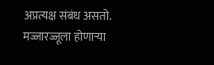अप्रत्यक्ष संबंध असतो.
मज्जारज्जूला होणाऱ्या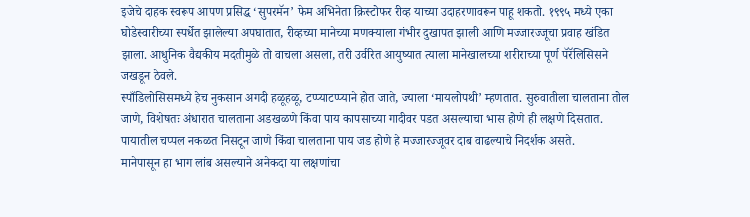इजेचे दाहक स्वरूप आपण प्रसिद्ध ‘सुपरमॅन’ फेम अभिनेता क्रिस्टोफर रीव्ह याच्या उदाहरणावरून पाहू शकतो. १९९५ मध्ये एका घोडेस्वारीच्या स्पर्धेत झालेल्या अपघातात, रीव्हच्या मानेच्या मणक्याला गंभीर दुखापत झाली आणि मज्जारज्जूचा प्रवाह खंडित झाला. आधुनिक वैद्यकीय मदतीमुळे तो वाचला असला, तरी उर्वरित आयुष्यात त्याला मानेखालच्या शरीराच्या पूर्ण पॅरॅलिसिसने जखडून ठेवले.
स्पाँडिलोसिसमध्ये हेच नुकसान अगदी हळूहळू, टप्प्याटप्प्याने होत जाते, ज्याला ‘मायलोपथी’ म्हणतात. सुरुवातीला चालताना तोल जाणे, विशेषतः अंधारात चालताना अडखळणे किंवा पाय कापसाच्या गादीवर पडत असल्याचा भास होणे ही लक्षणे दिसतात. पायातील चप्पल नकळत निसटून जाणे किंवा चालताना पाय जड होणे हे मज्जारज्जूवर दाब वाढल्याचे निदर्शक असते.
मानेपासून हा भाग लांब असल्याने अनेकदा या लक्षणांचा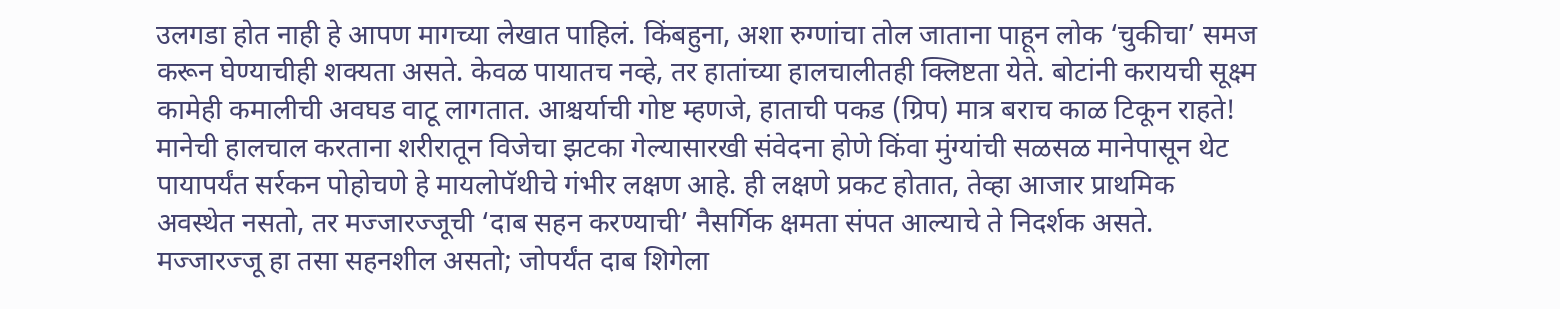उलगडा होत नाही हे आपण मागच्या लेखात पाहिलं. किंबहुना, अशा रुग्णांचा तोल जाताना पाहून लोक ‘चुकीचा’ समज करून घेण्याचीही शक्यता असते. केवळ पायातच नव्हे, तर हातांच्या हालचालीतही क्लिष्टता येते. बोटांनी करायची सूक्ष्म कामेही कमालीची अवघड वाटू लागतात. आश्चर्याची गोष्ट म्हणजे, हाताची पकड (ग्रिप) मात्र बराच काळ टिकून राहते!
मानेची हालचाल करताना शरीरातून विजेचा झटका गेल्यासारखी संवेदना होणे किंवा मुंग्यांची सळसळ मानेपासून थेट पायापर्यंत सर्रकन पोहोचणे हे मायलोपॅथीचे गंभीर लक्षण आहे. ही लक्षणे प्रकट होतात, तेव्हा आजार प्राथमिक अवस्थेत नसतो, तर मज्जारज्जूची ‘दाब सहन करण्याची’ नैसर्गिक क्षमता संपत आल्याचे ते निदर्शक असते.
मज्जारज्जू हा तसा सहनशील असतो; जोपर्यंत दाब शिगेला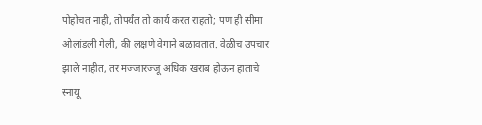पोहोचत नाही, तोपर्यंत तो कार्य करत राहतो; पण ही सीमा ओलांडली गेली, की लक्षणे वेगाने बळावतात. वेळीच उपचार झाले नाहीत, तर मज्जारज्जू अधिक खराब होऊन हाताचे स्नायू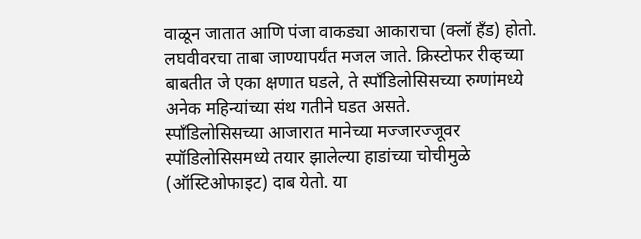वाळून जातात आणि पंजा वाकड्या आकाराचा (क्लॉ हँड) होतो. लघवीवरचा ताबा जाण्यापर्यंत मजल जाते. क्रिस्टोफर रीव्हच्या बाबतीत जे एका क्षणात घडले, ते स्पाँडिलोसिसच्या रुग्णांमध्ये अनेक महिन्यांच्या संथ गतीने घडत असते.
स्पाँडिलोसिसच्या आजारात मानेच्या मज्जारज्जूवर स्पॉडिलोसिसमध्ये तयार झालेल्या हाडांच्या चोचीमुळे (ऑस्टिओफाइट) दाब येतो. या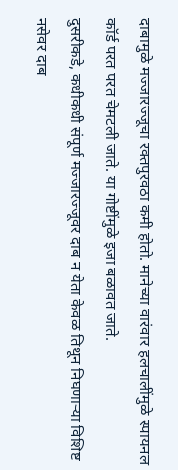दाबामुळे मज्जारज्जूचा रक्तपुरवठा कमी होतो. मानेच्या वारंवार हलचालींमुळे स्पायनल कॉर्ड परत परत चेमटली जाते. या गोष्टींमुळे इजा बळावत जाते.
दुसरीकडे, कधीकधी संपूर्ण मज्जारज्जूवर दाब न येता केवळ तिथून निघणाऱ्या विशिष्ट नसेवर दाब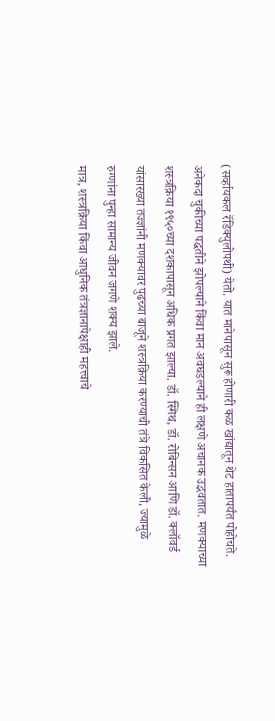(सर्व्हायकल रॅडिक्युलोपथी) येतो. यात मानेपासून सुरू होणारी कळ खांद्यातून थेट हातापर्यंत पोहोचते. अनेकदा चुकीच्या पद्धतीने झोपल्याने किंवा मान अवघडल्याने ही लक्षणे अचानक उद्भवतात. मणक्याच्या शस्त्रक्रिया १९५०च्या दशकापासून अधिक प्रगत झाल्या. डॉ. स्मिथ, डॉ. रोबिन्सन आणि डॉ. क्लॉवर्ड यांसारख्या तज्ज्ञांनी मणक्यावर पुढच्या बाजूने शस्त्रक्रिया करण्याची तंत्रे विकसित केली, ज्यामुळे रुग्णांना पुन्हा सामान्य जीवन जगणे शक्य झाले.
मात्र, शस्त्रक्रिया किंवा आधुनिक तंत्रज्ञानापेक्षाही महत्त्वाचे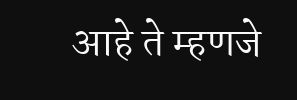आहे ते म्हणजे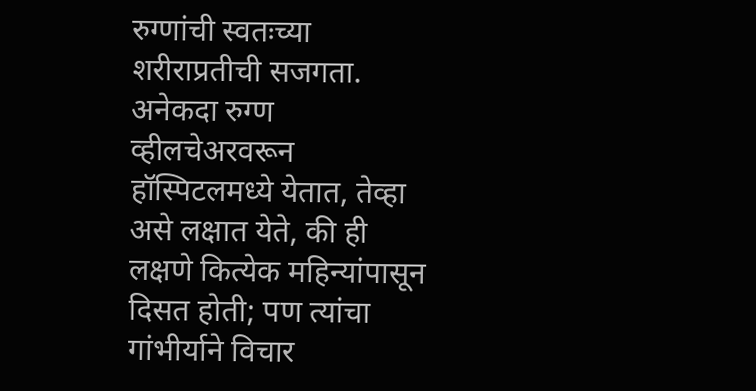रुग्णांची स्वतःच्या शरीराप्रतीची सजगता. अनेकदा रुग्ण व्हीलचेअरवरून हॉस्पिटलमध्ये येतात, तेव्हा असे लक्षात येते, की ही लक्षणे कित्येक महिन्यांपासून दिसत होती; पण त्यांचा गांभीर्याने विचार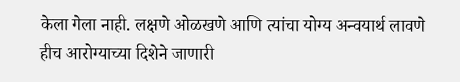केला गेला नाही. लक्षणे ओळखणे आणि त्यांचा योग्य अन्वयार्थ लावणे हीच आरोग्याच्या दिशेने जाणारी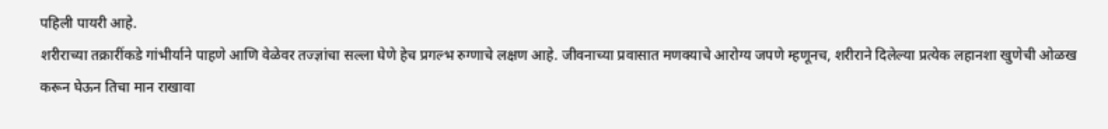पहिली पायरी आहे.
शरीराच्या तक्रारींकडे गांभीर्याने पाहणे आणि वेळेवर तज्ज्ञांचा सल्ला घेणे हेच प्रगल्भ रुग्णाचे लक्षण आहे. जीवनाच्या प्रवासात मणक्याचे आरोग्य जपणे म्हणूनच, शरीराने दिलेल्या प्रत्येक लहानशा खुणेची ओळख करून घेऊन तिचा मान राखावा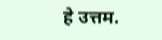हे उत्तम.